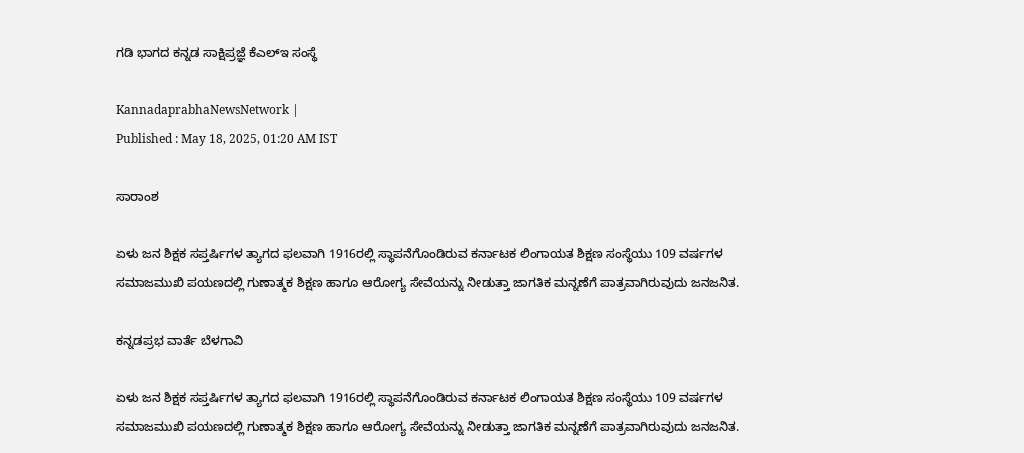ಗಡಿ ಭಾಗದ ಕನ್ನಡ ಸಾಕ್ಷಿಪ್ರಜ್ಞೆ ಕೆಎಲ್‌ಇ ಸಂಸ್ಥೆ

KannadaprabhaNewsNetwork |
Published : May 18, 2025, 01:20 AM IST

ಸಾರಾಂಶ

ಏಳು ಜನ ಶಿಕ್ಷಕ ಸಪ್ತರ್ಷಿಗಳ ತ್ಯಾಗದ ಫಲವಾಗಿ 1916ರಲ್ಲಿ ಸ್ಥಾಪನೆಗೊಂಡಿರುವ ಕರ್ನಾಟಕ ಲಿಂಗಾಯತ ಶಿಕ್ಷಣ ಸಂಸ್ಥೆಯು 109 ವರ್ಷಗಳ ಸಮಾಜಮುಖಿ ಪಯಣದಲ್ಲಿ ಗುಣಾತ್ಮಕ ಶಿಕ್ಷಣ ಹಾಗೂ ಆರೋಗ್ಯ ಸೇವೆಯನ್ನು ನೀಡುತ್ತಾ ಜಾಗತಿಕ ಮನ್ನಣೆಗೆ ಪಾತ್ರವಾಗಿರುವುದು ಜನಜನಿತ.

ಕನ್ನಡಪ್ರಭ ವಾರ್ತೆ ಬೆಳಗಾವಿ

ಏಳು ಜನ ಶಿಕ್ಷಕ ಸಪ್ತರ್ಷಿಗಳ ತ್ಯಾಗದ ಫಲವಾಗಿ 1916ರಲ್ಲಿ ಸ್ಥಾಪನೆಗೊಂಡಿರುವ ಕರ್ನಾಟಕ ಲಿಂಗಾಯತ ಶಿಕ್ಷಣ ಸಂಸ್ಥೆಯು 109 ವರ್ಷಗಳ ಸಮಾಜಮುಖಿ ಪಯಣದಲ್ಲಿ ಗುಣಾತ್ಮಕ ಶಿಕ್ಷಣ ಹಾಗೂ ಆರೋಗ್ಯ ಸೇವೆಯನ್ನು ನೀಡುತ್ತಾ ಜಾಗತಿಕ ಮನ್ನಣೆಗೆ ಪಾತ್ರವಾಗಿರುವುದು ಜನಜನಿತ.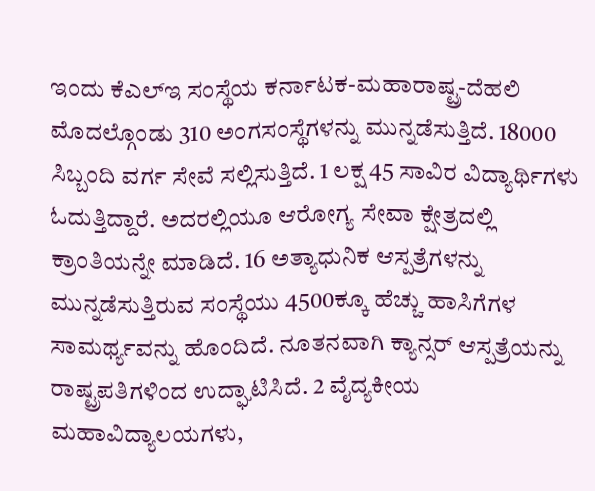ಇಂದು ಕೆಎಲ್‌ಇ ಸಂಸ್ಥೆಯ ಕರ್ನಾಟಕ-ಮಹಾರಾಷ್ಟ್ರ-ದೆಹಲಿ ಮೊದಲ್ಗೊಂಡು 310 ಅಂಗಸಂಸ್ಥೆಗಳನ್ನು ಮುನ್ನಡೆಸುತ್ತಿದೆ. 18000 ಸಿಬ್ಬಂದಿ ವರ್ಗ ಸೇವೆ ಸಲ್ಲಿಸುತ್ತಿದೆ. 1 ಲಕ್ಷ 45 ಸಾವಿರ ವಿದ್ಯಾರ್ಥಿಗಳು ಓದುತ್ತಿದ್ದಾರೆ. ಅದರಲ್ಲಿಯೂ ಆರೋಗ್ಯ ಸೇವಾ ಕ್ಷೇತ್ರದಲ್ಲಿ ಕ್ರಾಂತಿಯನ್ನೇ ಮಾಡಿದೆ. 16 ಅತ್ಯಾಧುನಿಕ ಆಸ್ಪತ್ರೆಗಳನ್ನು ಮುನ್ನಡೆಸುತ್ತಿರುವ ಸಂಸ್ಥೆಯು 4500ಕ್ಕೂ ಹೆಚ್ಚು ಹಾಸಿಗೆಗಳ ಸಾಮರ್ಥ್ಯವನ್ನು ಹೊಂದಿದೆ. ನೂತನವಾಗಿ ಕ್ಯಾನ್ಸರ್‌ ಆಸ್ಪತ್ರೆಯನ್ನು ರಾಷ್ಟ್ರಪತಿಗಳಿಂದ ಉದ್ಘಾಟಿಸಿದೆ. 2 ವೈದ್ಯಕೀಯ ಮಹಾವಿದ್ಯಾಲಯಗಳು,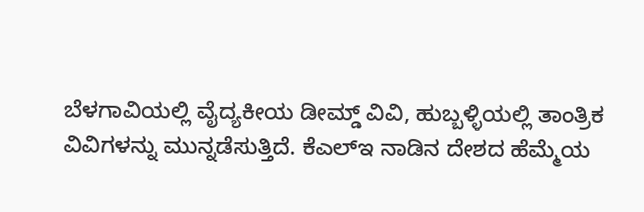ಬೆಳಗಾವಿಯಲ್ಲಿ ವೈದ್ಯಕೀಯ ಡೀಮ್ಡ್ ವಿವಿ, ಹುಬ್ಬಳ್ಳಿಯಲ್ಲಿ ತಾಂತ್ರಿಕ ವಿವಿಗಳನ್ನು ಮುನ್ನಡೆಸುತ್ತಿದೆ. ಕೆಎಲ್‌ಇ ನಾಡಿನ ದೇಶದ ಹೆಮ್ಮೆಯ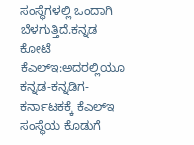ಸಂಸ್ಥೆಗಳಲ್ಲಿ ಒಂದಾಗಿ ಬೆಳಗುತ್ತಿದೆ.ಕನ್ನಡ ಕೋಟೆ ಕೆಎಲ್‌ಇ:ಅದರಲ್ಲಿಯೂ ಕನ್ನಡ-ಕನ್ನಡಿಗ-ಕರ್ನಾಟಕಕ್ಕೆ ಕೆಎಲ್‌ಇ ಸಂಸ್ಥೆಯ ಕೊಡುಗೆ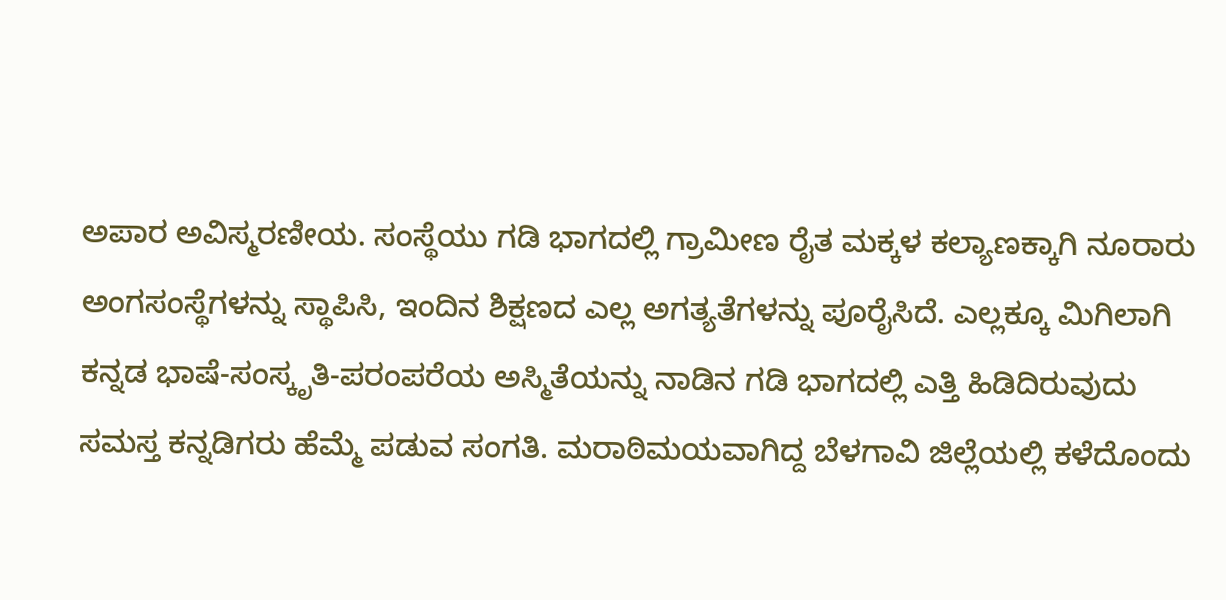ಅಪಾರ ಅವಿಸ್ಮರಣೀಯ. ಸಂಸ್ಥೆಯು ಗಡಿ ಭಾಗದಲ್ಲಿ ಗ್ರಾಮೀಣ ರೈತ ಮಕ್ಕಳ ಕಲ್ಯಾಣಕ್ಕಾಗಿ ನೂರಾರು ಅಂಗಸಂಸ್ಥೆಗಳನ್ನು ಸ್ಥಾಪಿಸಿ, ಇಂದಿನ ಶಿಕ್ಷಣದ ಎಲ್ಲ ಅಗತ್ಯತೆಗಳನ್ನು ಪೂರೈಸಿದೆ. ಎಲ್ಲಕ್ಕೂ ಮಿಗಿಲಾಗಿ ಕನ್ನಡ ಭಾಷೆ-ಸಂಸ್ಕೃತಿ-ಪರಂಪರೆಯ ಅಸ್ಮಿತೆಯನ್ನು ನಾಡಿನ ಗಡಿ ಭಾಗದಲ್ಲಿ ಎತ್ತಿ ಹಿಡಿದಿರುವುದು ಸಮಸ್ತ ಕನ್ನಡಿಗರು ಹೆಮ್ಮೆ ಪಡುವ ಸಂಗತಿ. ಮರಾಠಿಮಯವಾಗಿದ್ದ ಬೆಳಗಾವಿ ಜಿಲ್ಲೆಯಲ್ಲಿ ಕಳೆದೊಂದು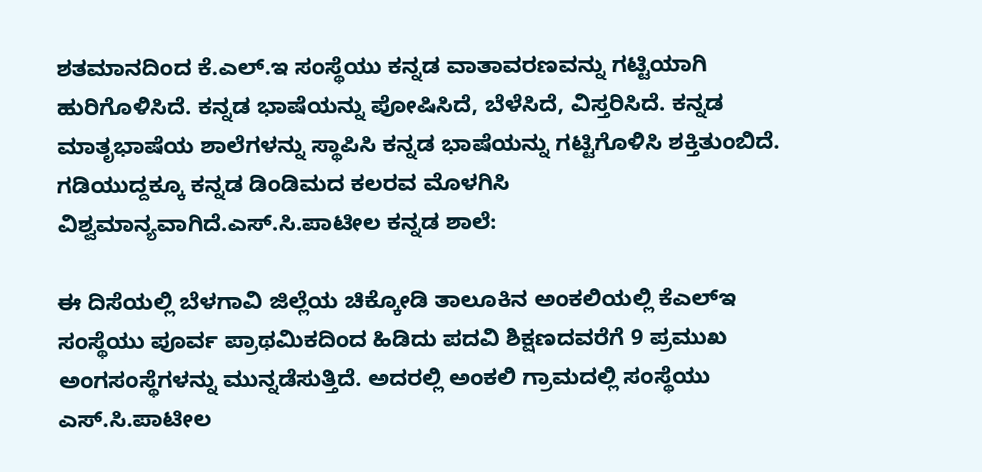ಶತಮಾನದಿಂದ ಕೆ.ಎಲ್‌.ಇ ಸಂಸ್ಥೆಯು ಕನ್ನಡ ವಾತಾವರಣವನ್ನು ಗಟ್ಟಿಯಾಗಿ ಹುರಿಗೊಳಿಸಿದೆ. ಕನ್ನಡ ಭಾಷೆಯನ್ನು ಪೋಷಿಸಿದೆ, ಬೆಳೆಸಿದೆ, ವಿಸ್ತರಿಸಿದೆ. ಕನ್ನಡ ಮಾತೃಭಾಷೆಯ ಶಾಲೆಗಳನ್ನು ಸ್ಥಾಪಿಸಿ ಕನ್ನಡ ಭಾಷೆಯನ್ನು ಗಟ್ಟಿಗೊಳಿಸಿ ಶಕ್ತಿತುಂಬಿದೆ. ಗಡಿಯುದ್ದಕ್ಕೂ ಕನ್ನಡ ಡಿಂಡಿಮದ ಕಲರವ ಮೊಳಗಿಸಿ ವಿಶ್ವಮಾನ್ಯವಾಗಿದೆ.ಎಸ್.ಸಿ.ಪಾಟೀಲ ಕನ್ನಡ ಶಾಲೆ:

ಈ ದಿಸೆಯಲ್ಲಿ ಬೆಳಗಾವಿ ಜಿಲ್ಲೆಯ ಚಿಕ್ಕೋಡಿ ತಾಲೂಕಿನ ಅಂಕಲಿಯಲ್ಲಿ ಕೆಎಲ್‌ಇ ಸಂಸ್ಥೆಯು ಪೂರ್ವ ಪ್ರಾಥಮಿಕದಿಂದ ಹಿಡಿದು ಪದವಿ ಶಿಕ್ಷಣದವರೆಗೆ 9 ಪ್ರಮುಖ ಅಂಗಸಂಸ್ಥೆಗಳನ್ನು ಮುನ್ನಡೆಸುತ್ತಿದೆ. ಅದರಲ್ಲಿ ಅಂಕಲಿ ಗ್ರಾಮದಲ್ಲಿ ಸಂಸ್ಥೆಯು ಎಸ್.ಸಿ.ಪಾಟೀಲ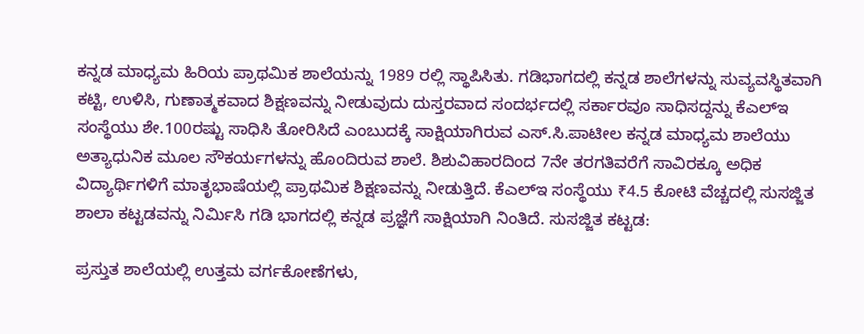ಕನ್ನಡ ಮಾಧ್ಯಮ ಹಿರಿಯ ಪ್ರಾಥಮಿಕ ಶಾಲೆಯನ್ನು 1989 ರಲ್ಲಿ ಸ್ಥಾಪಿಸಿತು. ಗಡಿಭಾಗದಲ್ಲಿ ಕನ್ನಡ ಶಾಲೆಗಳನ್ನು ಸುವ್ಯವಸ್ಥಿತವಾಗಿ ಕಟ್ಟಿ, ಉಳಿಸಿ, ಗುಣಾತ್ಮಕವಾದ ಶಿಕ್ಷಣವನ್ನು ನೀಡುವುದು ದುಸ್ತರವಾದ ಸಂದರ್ಭದಲ್ಲಿ ಸರ್ಕಾರವೂ ಸಾಧಿಸದ್ದನ್ನು ಕೆಎಲ್‌ಇ ಸಂಸ್ಥೆಯು ಶೇ.100ರಷ್ಟು ಸಾಧಿಸಿ ತೋರಿಸಿದೆ ಎಂಬುದಕ್ಕೆ ಸಾಕ್ಷಿಯಾಗಿರುವ ಎಸ್.ಸಿ.ಪಾಟೀಲ ಕನ್ನಡ ಮಾಧ್ಯಮ ಶಾಲೆಯು ಅತ್ಯಾಧುನಿಕ ಮೂಲ ಸೌಕರ್ಯಗಳನ್ನು ಹೊಂದಿರುವ ಶಾಲೆ. ಶಿಶುವಿಹಾರದಿಂದ 7ನೇ ತರಗತಿವರೆಗೆ ಸಾವಿರಕ್ಕೂ ಅಧಿಕ ವಿದ್ಯಾರ್ಥಿಗಳಿಗೆ ಮಾತೃಭಾಷೆಯಲ್ಲಿ ಪ್ರಾಥಮಿಕ ಶಿಕ್ಷಣವನ್ನು ನೀಡುತ್ತಿದೆ. ಕೆಎಲ್‌ಇ ಸಂಸ್ಥೆಯು ₹4.5 ಕೋಟಿ ವೆಚ್ಚದಲ್ಲಿ ಸುಸಜ್ಜಿತ ಶಾಲಾ ಕಟ್ಟಡವನ್ನು ನಿರ್ಮಿಸಿ ಗಡಿ ಭಾಗದಲ್ಲಿ ಕನ್ನಡ ಪ್ರಜ್ಞೆಗೆ ಸಾಕ್ಷಿಯಾಗಿ ನಿಂತಿದೆ. ಸುಸಜ್ಜಿತ ಕಟ್ಟಡ:

ಪ್ರಸ್ತುತ ಶಾಲೆಯಲ್ಲಿ ಉತ್ತಮ ವರ್ಗಕೋಣೆಗಳು,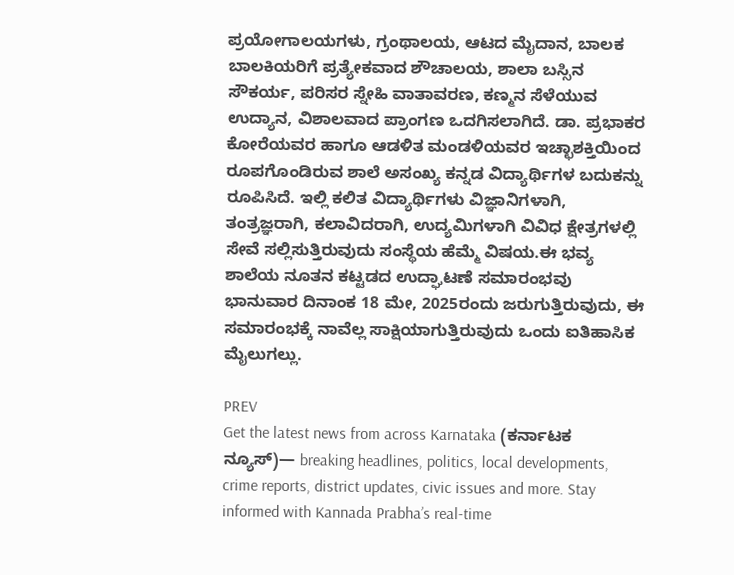ಪ್ರಯೋಗಾಲಯಗಳು, ಗ್ರಂಥಾಲಯ, ಆಟದ ಮೈದಾನ, ಬಾಲಕ ಬಾಲಕಿಯರಿಗೆ ಪ್ರತ್ಯೇಕವಾದ ಶೌಚಾಲಯ, ಶಾಲಾ ಬಸ್ಸಿನ ಸೌಕರ್ಯ, ಪರಿಸರ ಸ್ನೇಹಿ ವಾತಾವರಣ, ಕಣ್ಮನ ಸೆಳೆಯುವ ಉದ್ಯಾನ, ವಿಶಾಲವಾದ ಪ್ರಾಂಗಣ ಒದಗಿಸಲಾಗಿದೆ. ಡಾ. ಪ್ರಭಾಕರ ಕೋರೆಯವರ ಹಾಗೂ ಆಡಳಿತ ಮಂಡಳಿಯವರ ಇಚ್ಛಾಶಕ್ತಿಯಿಂದ ರೂಪಗೊಂಡಿರುವ ಶಾಲೆ ಅಸಂಖ್ಯ ಕನ್ನಡ ವಿದ್ಯಾರ್ಥಿಗಳ ಬದುಕನ್ನು ರೂಪಿಸಿದೆ. ಇಲ್ಲಿ ಕಲಿತ ವಿದ್ಯಾರ್ಥಿಗಳು ವಿಜ್ಞಾನಿಗಳಾಗಿ, ತಂತ್ರಜ್ಞರಾಗಿ, ಕಲಾವಿದರಾಗಿ, ಉದ್ಯಮಿಗಳಾಗಿ ವಿವಿಧ ಕ್ಷೇತ್ರಗಳಲ್ಲಿ ಸೇವೆ ಸಲ್ಲಿಸುತ್ತಿರುವುದು ಸಂಸ್ಥೆಯ ಹೆಮ್ಮೆ ವಿಷಯ.ಈ ಭವ್ಯ ಶಾಲೆಯ ನೂತನ ಕಟ್ಟಡದ ಉದ್ಘಾಟಣೆ ಸಮಾರಂಭವು ಭಾನುವಾರ ದಿನಾಂಕ 18 ಮೇ, 2025ರಂದು ಜರುಗುತ್ತಿರುವುದು, ಈ ಸಮಾರಂಭಕ್ಕೆ ನಾವೆಲ್ಲ ಸಾಕ್ಷಿಯಾಗುತ್ತಿರುವುದು ಒಂದು ಐತಿಹಾಸಿಕ ಮೈಲುಗಲ್ಲು.

PREV
Get the latest news from across Karnataka (ಕರ್ನಾಟಕ ನ್ಯೂಸ್)— breaking headlines, politics, local developments, crime reports, district updates, civic issues and more. Stay informed with Kannada Prabha’s real‑time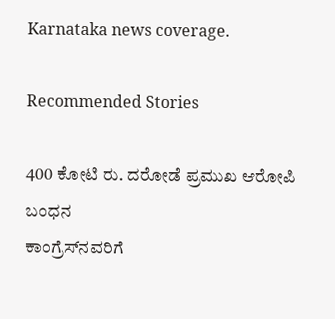Karnataka news coverage.

Recommended Stories

400 ಕೋಟಿ ರು. ದರೋಡೆ ಪ್ರಮುಖ ಆರೋಪಿ ಬಂಧನ
ಕಾಂಗ್ರೆಸ್‌ನವರಿಗೆ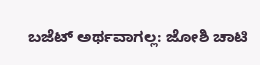ಬಜೆಟ್ ಅರ್ಥವಾಗಲ್ಲ: ಜೋಶಿ ಚಾಟಿ